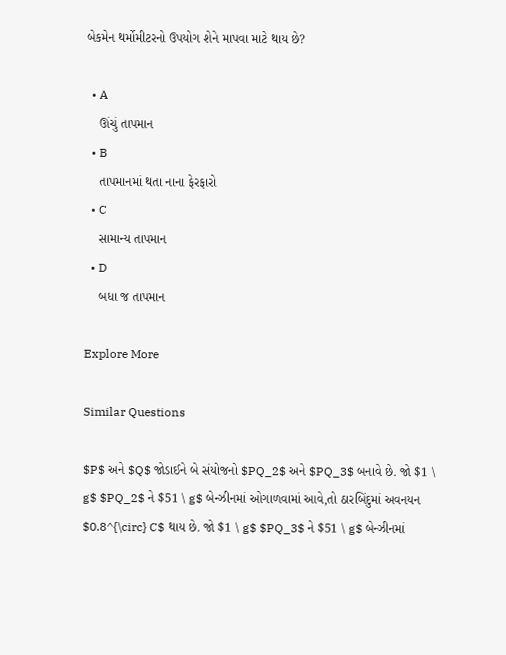બેકમેન થર્મોમીટરનો ઉપયોગ શેને માપવા માટે થાય છે?

  • A
    ઊંચું તાપમાન
  • B
    તાપમાનમાં થતા નાના ફેરફારો
  • C
    સામાન્ય તાપમાન
  • D
    બધા જ તાપમાન

Explore More

Similar Questions

$P$ અને $Q$ જોડાઈને બે સંયોજનો $PQ_2$ અને $PQ_3$ બનાવે છે. જો $1 \ g$ $PQ_2$ ને $51 \ g$ બેન્ઝીનમાં ઓગાળવામાં આવે,તો ઠારબિંદુમાં અવનયન $0.8^{\circ} C$ થાય છે. જો $1 \ g$ $PQ_3$ ને $51 \ g$ બેન્ઝીનમાં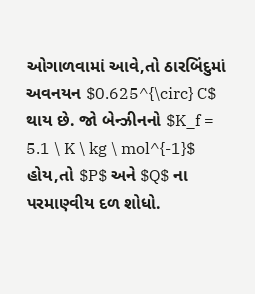ઓગાળવામાં આવે,તો ઠારબિંદુમાં અવનયન $0.625^{\circ} C$ થાય છે. જો બેન્ઝીનનો $K_f = 5.1 \ K \ kg \ mol^{-1}$ હોય,તો $P$ અને $Q$ ના પરમાણ્વીય દળ શોધો.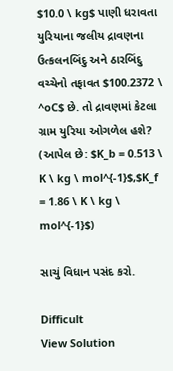$10.0 \ kg$ પાણી ધરાવતા યુરિયાના જલીય દ્રાવણના ઉત્કલનબિંદુ અને ઠારબિંદુ વચ્ચેનો તફાવત $100.2372 \ ^oC$ છે. તો દ્રાવણમાં કેટલા ગ્રામ યુરિયા ઓગળેલ હશે? (આપેલ છે: $K_b = 0.513 \ K \ kg \ mol^{-1}$,$K_f = 1.86 \ K \ kg \ mol^{-1}$)

સાચું વિધાન પસંદ કરો.

Difficult
View Solution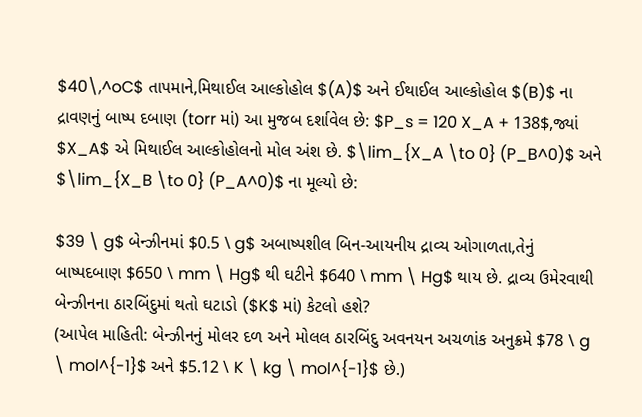$40\,^oC$ તાપમાને,મિથાઈલ આલ્કોહોલ $(A)$ અને ઈથાઈલ આલ્કોહોલ $(B)$ ના દ્રાવણનું બાષ્પ દબાણ (torr માં) આ મુજબ દર્શાવેલ છે: $P_s = 120 X_A + 138$,જ્યાં $X_A$ એ મિથાઈલ આલ્કોહોલનો મોલ અંશ છે. $\lim_{X_A \to 0} (P_B^0)$ અને $\lim_{X_B \to 0} (P_A^0)$ ના મૂલ્યો છે:

$39 \ g$ બેન્ઝીનમાં $0.5 \ g$ અબાષ્પશીલ બિન-આયનીય દ્રાવ્ય ઓગાળતા,તેનું બાષ્પદબાણ $650 \ mm \ Hg$ થી ઘટીને $640 \ mm \ Hg$ થાય છે. દ્રાવ્ય ઉમેરવાથી બેન્ઝીનના ઠારબિંદુમાં થતો ઘટાડો ($K$ માં) કેટલો હશે?
(આપેલ માહિતી: બેન્ઝીનનું મોલર દળ અને મોલલ ઠારબિંદુ અવનયન અચળાંક અનુક્રમે $78 \ g \ mol^{-1}$ અને $5.12 \ K \ kg \ mol^{-1}$ છે.)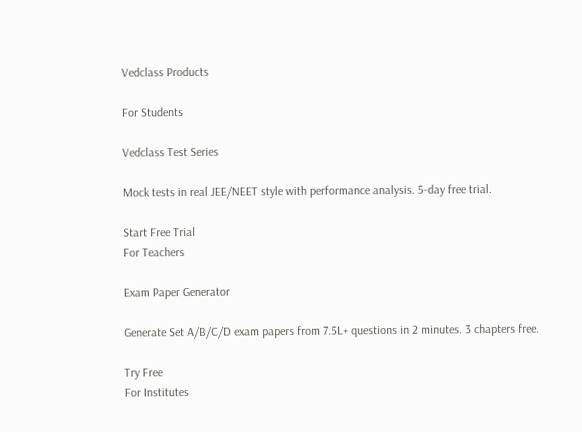Vedclass Products

For Students

Vedclass Test Series

Mock tests in real JEE/NEET style with performance analysis. 5-day free trial.

Start Free Trial
For Teachers

Exam Paper Generator

Generate Set A/B/C/D exam papers from 7.5L+ questions in 2 minutes. 3 chapters free.

Try Free
For Institutes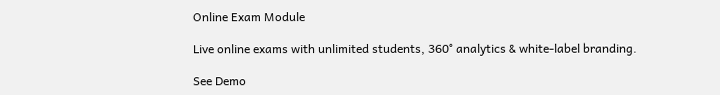Online Exam Module

Live online exams with unlimited students, 360° analytics & white-label branding.

See Demo